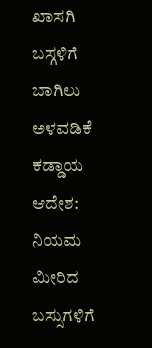ಖಾಸಗಿ ಬಸ್ಗಳಿಗೆ ಬಾಗಿಲು ಅಳವಡಿಕೆ ಕಡ್ಡಾಯ ಆದೇಶ: ನಿಯಮ ಮೀರಿದ ಬಸ್ಸುಗಳಿಗೆ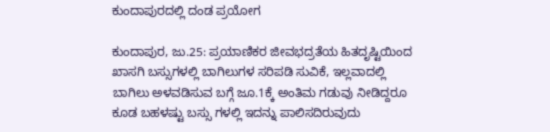ಕುಂದಾಪುರದಲ್ಲಿ ದಂಡ ಪ್ರಯೋಗ

ಕುಂದಾಪುರ, ಜು.25: ಪ್ರಯಾಣಿಕರ ಜೀವಭದ್ರತೆಯ ಹಿತದೃಷ್ಟಿಯಿಂದ ಖಾಸಗಿ ಬಸ್ಸುಗಳಲ್ಲಿ ಬಾಗಿಲುಗಳ ಸರಿಪಡಿ ಸುವಿಕೆ, ಇಲ್ಲವಾದಲ್ಲಿ ಬಾಗಿಲು ಅಳವಡಿಸುವ ಬಗ್ಗೆ ಜೂ.1ಕ್ಕೆ ಅಂತಿಮ ಗಡುವು ನೀಡಿದ್ದರೂ ಕೂಡ ಬಹಳಷ್ಟು ಬಸ್ಸು ಗಳಲ್ಲಿ ಇದನ್ನು ಪಾಲಿಸದಿರುವುದು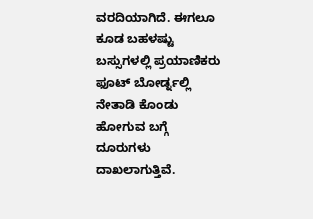ವರದಿಯಾಗಿದೆ. ಈಗಲೂ ಕೂಡ ಬಹಳಷ್ಟು ಬಸ್ಸುಗಳಲ್ಲಿ ಪ್ರಯಾಣಿಕರು ಫೂಟ್ ಬೋರ್ಡ್ನಲ್ಲಿ ನೇತಾಡಿ ಕೊಂಡು ಹೋಗುವ ಬಗ್ಗೆ ದೂರುಗಳು ದಾಖಲಾಗುತ್ತಿವೆ.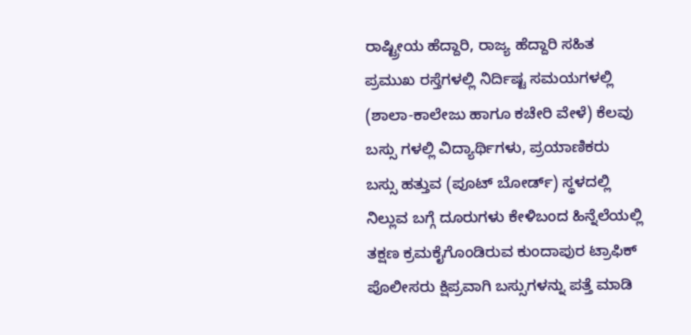ರಾಷ್ಟ್ರೀಯ ಹೆದ್ದಾರಿ, ರಾಜ್ಯ ಹೆದ್ದಾರಿ ಸಹಿತ ಪ್ರಮುಖ ರಸ್ತೆಗಳಲ್ಲಿ ನಿರ್ದಿಷ್ಟ ಸಮಯಗಳಲ್ಲಿ (ಶಾಲಾ-ಕಾಲೇಜು ಹಾಗೂ ಕಚೇರಿ ವೇಳೆ) ಕೆಲವು ಬಸ್ಸು ಗಳಲ್ಲಿ ವಿದ್ಯಾರ್ಥಿಗಳು, ಪ್ರಯಾಣಿಕರು ಬಸ್ಸು ಹತ್ತುವ (ಪೂಟ್ ಬೋರ್ಡ್) ಸ್ಥಳದಲ್ಲಿ ನಿಲ್ಲುವ ಬಗ್ಗೆ ದೂರುಗಳು ಕೇಳಿಬಂದ ಹಿನ್ನೆಲೆಯಲ್ಲಿ ತಕ್ಷಣ ಕ್ರಮಕೈಗೊಂಡಿರುವ ಕುಂದಾಪುರ ಟ್ರಾಫಿಕ್ ಪೊಲೀಸರು ಕ್ಷಿಪ್ರವಾಗಿ ಬಸ್ಸುಗಳನ್ನು ಪತ್ತೆ ಮಾಡಿ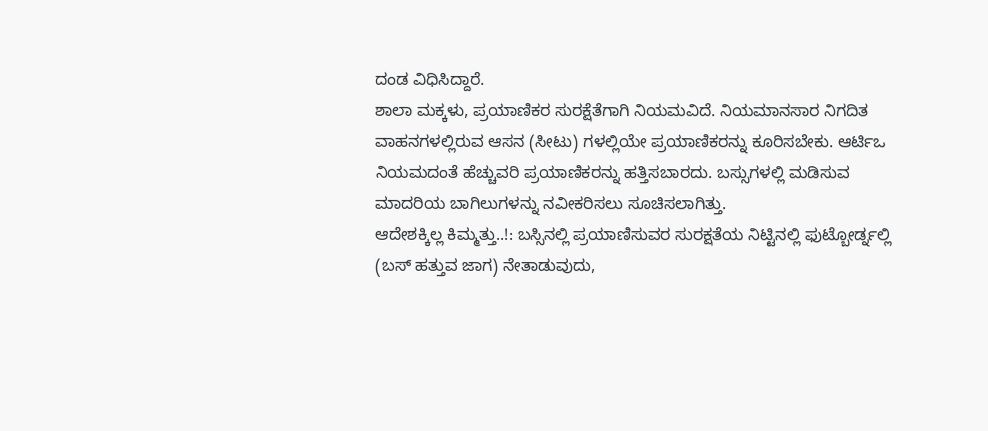ದಂಡ ವಿಧಿಸಿದ್ದಾರೆ.
ಶಾಲಾ ಮಕ್ಕಳು, ಪ್ರಯಾಣಿಕರ ಸುರಕ್ಷೆತೆಗಾಗಿ ನಿಯಮವಿದೆ. ನಿಯಮಾನಸಾರ ನಿಗದಿತ ವಾಹನಗಳಲ್ಲಿರುವ ಆಸನ (ಸೀಟು) ಗಳಲ್ಲಿಯೇ ಪ್ರಯಾಣಿಕರನ್ನು ಕೂರಿಸಬೇಕು. ಆರ್ಟಿಒ ನಿಯಮದಂತೆ ಹೆಚ್ಚುವರಿ ಪ್ರಯಾಣಿಕರನ್ನು ಹತ್ತಿಸಬಾರದು. ಬಸ್ಸುಗಳಲ್ಲಿ ಮಡಿಸುವ ಮಾದರಿಯ ಬಾಗಿಲುಗಳನ್ನು ನವೀಕರಿಸಲು ಸೂಚಿಸಲಾಗಿತ್ತು.
ಆದೇಶಕ್ಕಿಲ್ಲ ಕಿಮ್ಮತ್ತು..!: ಬಸ್ಸಿನಲ್ಲಿ ಪ್ರಯಾಣಿಸುವರ ಸುರಕ್ಷತೆಯ ನಿಟ್ಟಿನಲ್ಲಿ ಫುಟ್ಬೋರ್ಡ್ನಲ್ಲಿ (ಬಸ್ ಹತ್ತುವ ಜಾಗ) ನೇತಾಡುವುದು,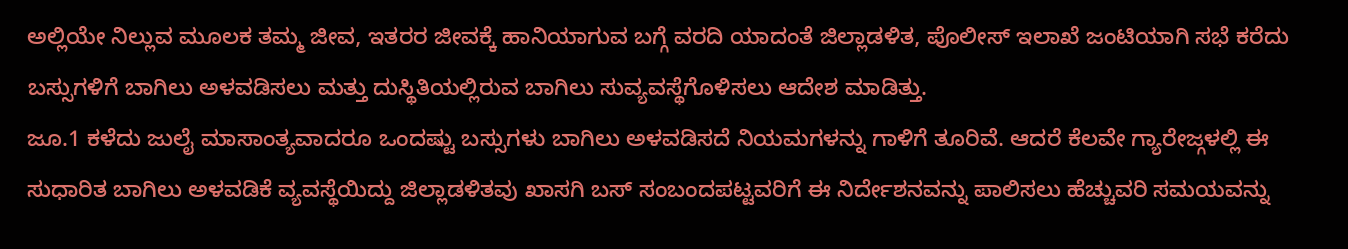ಅಲ್ಲಿಯೇ ನಿಲ್ಲುವ ಮೂಲಕ ತಮ್ಮ ಜೀವ, ಇತರರ ಜೀವಕ್ಕೆ ಹಾನಿಯಾಗುವ ಬಗ್ಗೆ ವರದಿ ಯಾದಂತೆ ಜಿಲ್ಲಾಡಳಿತ, ಪೊಲೀಸ್ ಇಲಾಖೆ ಜಂಟಿಯಾಗಿ ಸಭೆ ಕರೆದು ಬಸ್ಸುಗಳಿಗೆ ಬಾಗಿಲು ಅಳವಡಿಸಲು ಮತ್ತು ದುಸ್ಥಿತಿಯಲ್ಲಿರುವ ಬಾಗಿಲು ಸುವ್ಯವಸ್ಥೆಗೊಳಿಸಲು ಆದೇಶ ಮಾಡಿತ್ತು.
ಜೂ.1 ಕಳೆದು ಜುಲೈ ಮಾಸಾಂತ್ಯವಾದರೂ ಒಂದಷ್ಟು ಬಸ್ಸುಗಳು ಬಾಗಿಲು ಅಳವಡಿಸದೆ ನಿಯಮಗಳನ್ನು ಗಾಳಿಗೆ ತೂರಿವೆ. ಆದರೆ ಕೆಲವೇ ಗ್ಯಾರೇಜ್ಗಳಲ್ಲಿ ಈ ಸುಧಾರಿತ ಬಾಗಿಲು ಅಳವಡಿಕೆ ವ್ಯವಸ್ಥೆಯಿದ್ದು ಜಿಲ್ಲಾಡಳಿತವು ಖಾಸಗಿ ಬಸ್ ಸಂಬಂದಪಟ್ಟವರಿಗೆ ಈ ನಿರ್ದೇಶನವನ್ನು ಪಾಲಿಸಲು ಹೆಚ್ಚುವರಿ ಸಮಯವನ್ನು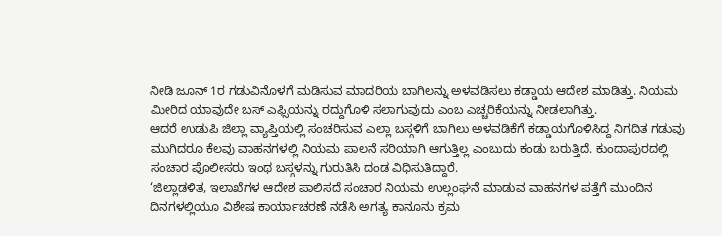ನೀಡಿ ಜೂನ್ 1ರ ಗಡುವಿನೊಳಗೆ ಮಡಿಸುವ ಮಾದರಿಯ ಬಾಗಿಲನ್ನು ಅಳವಡಿಸಲು ಕಡ್ಡಾಯ ಆದೇಶ ಮಾಡಿತ್ತು. ನಿಯಮ ಮೀರಿದ ಯಾವುದೇ ಬಸ್ ಎಫ್ಸಿಯನ್ನು ರದ್ದುಗೊಳಿ ಸಲಾಗುವುದು ಎಂಬ ಎಚ್ಚರಿಕೆಯನ್ನು ನೀಡಲಾಗಿತ್ತು.
ಆದರೆ ಉಡುಪಿ ಜಿಲ್ಲಾ ವ್ಯಾಪ್ತಿಯಲ್ಲಿ ಸಂಚರಿಸುವ ಎಲ್ಲಾ ಬಸ್ಗಳಿಗೆ ಬಾಗಿಲು ಅಳವಡಿಕೆಗೆ ಕಡ್ಡಾಯಗೊಳಿಸಿದ್ದ ನಿಗದಿತ ಗಡುವು ಮುಗಿದರೂ ಕೆಲವು ವಾಹನಗಳಲ್ಲಿ ನಿಯಮ ಪಾಲನೆ ಸರಿಯಾಗಿ ಆಗುತ್ತಿಲ್ಲ ಎಂಬುದು ಕಂಡು ಬರುತ್ತಿದೆ. ಕುಂದಾಪುರದಲ್ಲಿ ಸಂಚಾರ ಪೊಲೀಸರು ಇಂಥ ಬಸ್ಗಳನ್ನು ಗುರುತಿಸಿ ದಂಡ ವಿಧಿಸುತಿದ್ದಾರೆ.
‘ಜಿಲ್ಲಾಡಳಿತ, ಇಲಾಖೆಗಳ ಆದೇಶ ಪಾಲಿಸದೆ ಸಂಚಾರ ನಿಯಮ ಉಲ್ಲಂಘನೆ ಮಾಡುವ ವಾಹನಗಳ ಪತ್ತೆಗೆ ಮುಂದಿನ ದಿನಗಳಲ್ಲಿಯೂ ವಿಶೇಷ ಕಾರ್ಯಾಚರಣೆ ನಡೆಸಿ ಅಗತ್ಯ ಕಾನೂನು ಕ್ರಮ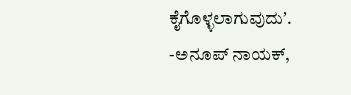ಕೈಗೊಳ್ಳಲಾಗುವುದುʼ.
-ಅನೂಪ್ ನಾಯಕ್,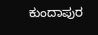ಕುಂದಾಪುರ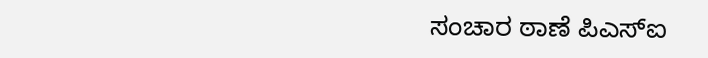ಸಂಚಾರ ಠಾಣೆ ಪಿಎಸ್ಐ